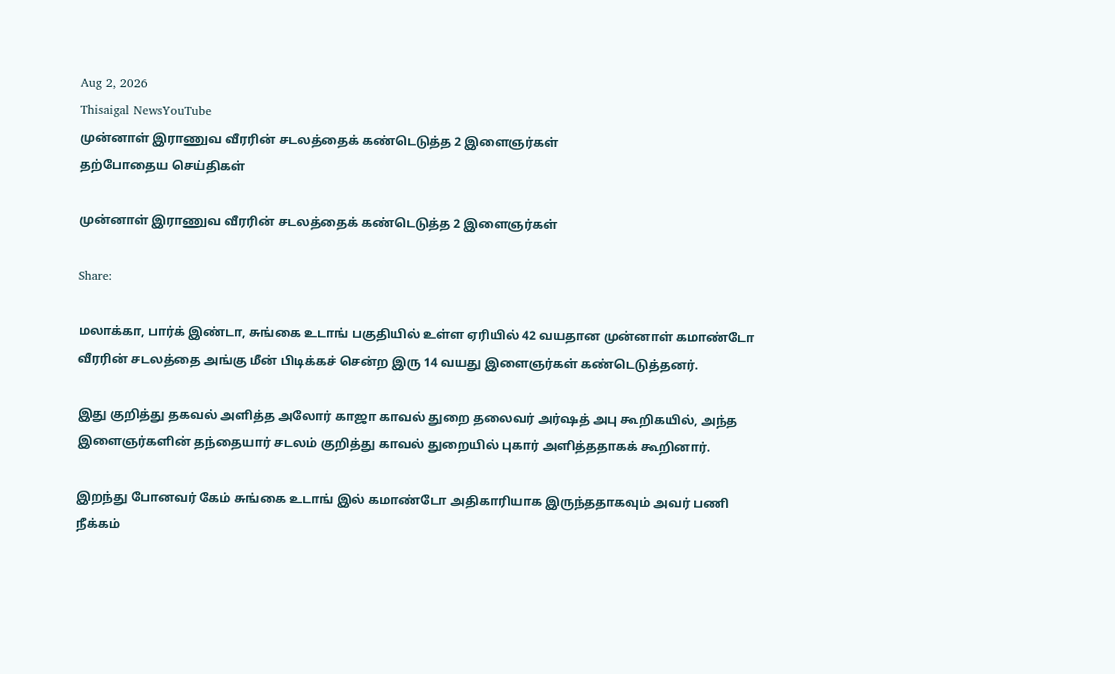Aug 2, 2026
Thisaigal NewsYouTube
முன்னாள் இராணுவ வீரரின் சடலத்தைக் கண்டெடுத்த 2 இளைஞர்கள்
தற்போதைய செய்திகள்

முன்னாள் இராணுவ வீரரின் சடலத்தைக் கண்டெடுத்த 2 இளைஞர்கள்

Share:

மலாக்கா, பார்க் இண்டா, சுங்கை உடாங் பகுதியில் உள்ள ஏரியில் 42 வயதான முன்னாள் கமாண்டோ வீரரின் சடலத்தை அங்கு மீன் பிடிக்கச் சென்ற இரு 14 வயது இளைஞர்கள் கண்டெடுத்தனர்.

இது குறித்து தகவல் அளித்த அலோர் காஜா காவல் துறை தலைவர் அர்ஷத் அபு கூறிகயில், அந்த இளைஞர்களின் தந்தையார் சடலம் குறித்து காவல் துறையில் புகார் அளித்ததாகக் கூறினார்.

இறந்து போனவர் கேம் சுங்கை உடாங் இல் கமாண்டோ அதிகாரியாக இருந்ததாகவும் அவர் பணி நீக்கம்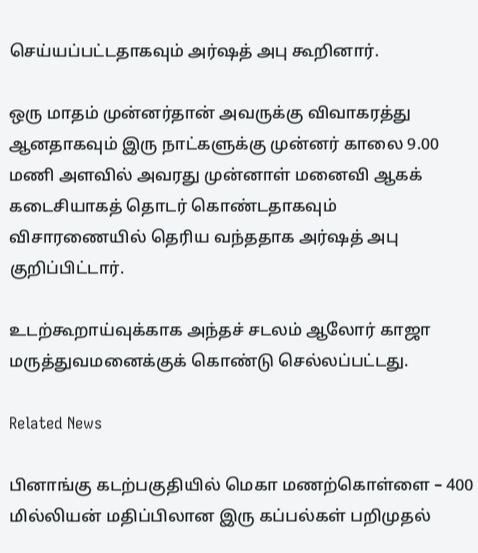செய்யப்பட்டதாகவும் அர்ஷத் அபு கூறினார்.

ஒரு மாதம் முன்னர்தான் அவருக்கு விவாகரத்து ஆனதாகவும் இரு நாட்களுக்கு முன்னர் காலை 9.00 மணி அளவில் அவரது முன்னாள் மனைவி ஆகக் கடைசியாகத் தொடர் கொண்டதாகவும் விசாரணையில் தெரிய வந்ததாக அர்ஷத் அபு குறிப்பிட்டார்.

உடற்கூறாய்வுக்காக அந்தச் சடலம் ஆலோர் காஜா மருத்துவமனைக்குக் கொண்டு செல்லப்பட்டது.

Related News

பினாங்கு கடற்பகுதியில் மெகா மணற்கொள்ளை – 400 மில்லியன் மதிப்பிலான இரு கப்பல்கள் பறிமுதல்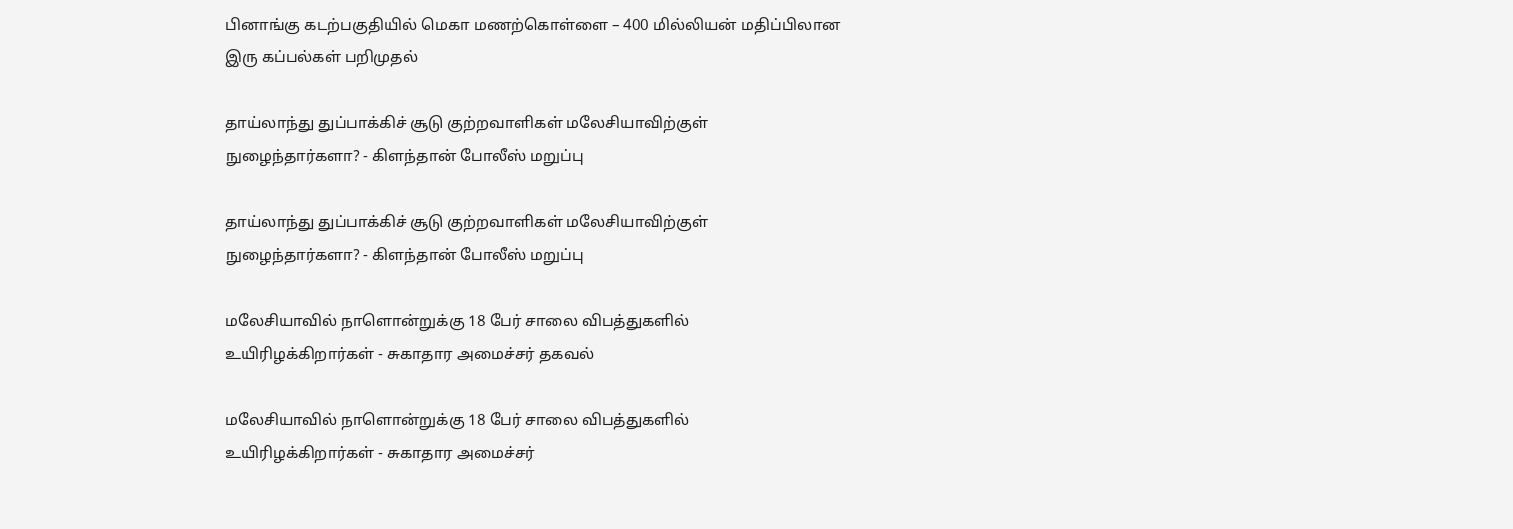பினாங்கு கடற்பகுதியில் மெகா மணற்கொள்ளை – 400 மில்லியன் மதிப்பிலான இரு கப்பல்கள் பறிமுதல்

தாய்லாந்து துப்பாக்கிச் சூடு குற்றவாளிகள் மலேசியாவிற்குள் நுழைந்தார்களா? - கிளந்தான் போலீஸ் மறுப்பு

தாய்லாந்து துப்பாக்கிச் சூடு குற்றவாளிகள் மலேசியாவிற்குள் நுழைந்தார்களா? - கிளந்தான் போலீஸ் மறுப்பு

மலேசியாவில் நாளொன்றுக்கு 18 பேர் சாலை விபத்துகளில் உயிரிழக்கிறார்கள் - சுகாதார அமைச்சர் தகவல்

மலேசியாவில் நாளொன்றுக்கு 18 பேர் சாலை விபத்துகளில் உயிரிழக்கிறார்கள் - சுகாதார அமைச்சர்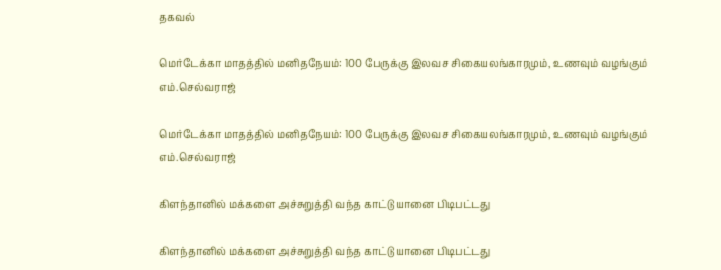தகவல்

மெர்டேக்கா மாதத்தில் மனிதநேயம்: 100 பேருக்கு இலவச சிகையலங்காரமும், உணவும் வழங்கும் எம்.செல்வராஜ்

மெர்டேக்கா மாதத்தில் மனிதநேயம்: 100 பேருக்கு இலவச சிகையலங்காரமும், உணவும் வழங்கும் எம்.செல்வராஜ்

கிளந்தானில் மக்களை அச்சுறுத்தி வந்த காட்டு யானை பிடிபட்டது

கிளந்தானில் மக்களை அச்சுறுத்தி வந்த காட்டு யானை பிடிபட்டது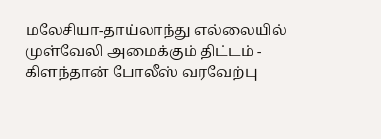மலேசியா-தாய்லாந்து எல்லையில் முள்வேலி அமைக்கும் திட்டம் - கிளந்தான் போலீஸ் வரவேற்பு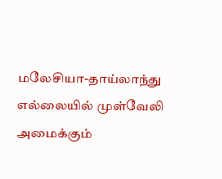மலேசியா-தாய்லாந்து எல்லையில் முள்வேலி அமைக்கும்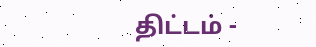திட்டம் -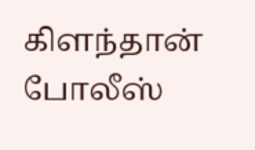கிளந்தான் போலீஸ்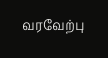வரவேற்பு